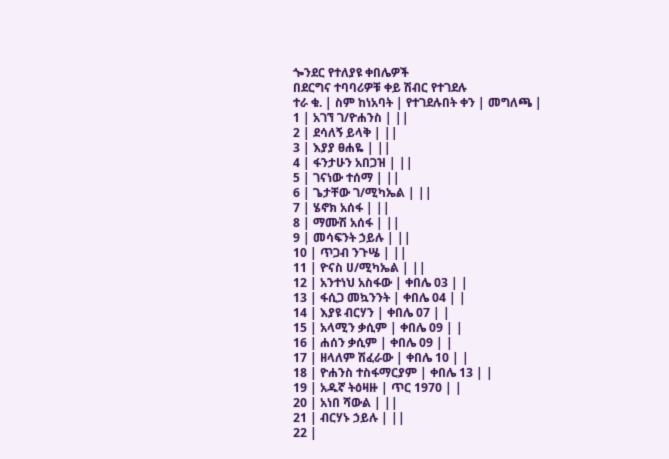ጐንደር የተለያዩ ቀበሌዎች
በደርግና ተባባሪዎቹ ቀይ ሽብር የተገደሉ
ተራ ቁ. | ስም ከነአባት | የተገደሉበት ቀን | መግለጫ |
1 | አገኘ ገ/ዮሐንስ | ||
2 | ደሳለኝ ይላቅ | ||
3 | እያያ ፀሐዬ | ||
4 | ፋንታሁን አበጋዝ | ||
5 | ገናነው ተሰማ | ||
6 | ጌታቸው ገ/ሚካኤል | ||
7 | ሄኖክ አሰፋ | ||
8 | ማሙሽ አሰፋ | ||
9 | መሳፍንት ኃይሉ | ||
10 | ጥጋብ ንጉሤ | ||
11 | ዮናስ ሀ/ሚካኤል | ||
12 | አንተነህ አስፋው | ቀበሌ 03 | |
13 | ፋሲጋ መኳንንት | ቀበሌ 04 | |
14 | እያዩ ብርሃን | ቀበሌ 07 | |
15 | አላሚን ቃሲም | ቀበሌ 09 | |
16 | ሐሰን ቃሲም | ቀበሌ 09 | |
17 | ዘላለም ሽፈራው | ቀበሌ 10 | |
18 | ዮሐንስ ተስፋማርያም | ቀበሌ 13 | |
19 | አዱኛ ትዕዛዙ | ጥር 1970 | |
20 | አነበ ሻውል | ||
21 | ብርሃኑ ኃይሉ | ||
22 |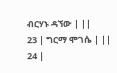ብርሃኑ ዳኘው | ||
23 | ግርማ ሞገሴ | ||
24 |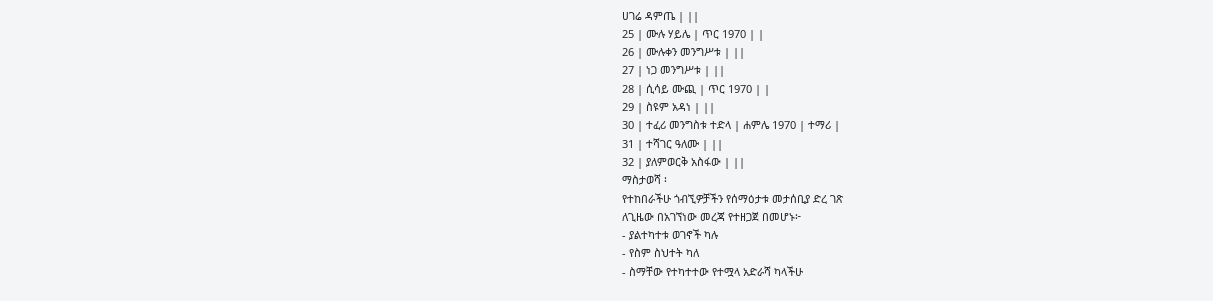ሀገሬ ዳምጤ | ||
25 | ሙሉ ሃይሌ | ጥር 1970 | |
26 | ሙሉቀን መንግሥቱ | ||
27 | ነጋ መንግሥቱ | ||
28 | ሲሳይ ሙጪ | ጥር 1970 | |
29 | ስዩም አዳነ | ||
30 | ተፈሪ መንግስቱ ተድላ | ሐምሌ 1970 | ተማሪ |
31 | ተሻገር ዓለሙ | ||
32 | ያለምወርቅ አስፋው | ||
ማስታወሻ ፡
የተከበራችሁ ጎብኚዎቻችን የሰማዕታቱ መታሰቢያ ድረ ገጽ
ለጊዜው በአገኘነው መረጃ የተዘጋጀ በመሆኑ፦
- ያልተካተቱ ወገኖች ካሉ
- የስም ስህተት ካለ
- ስማቸው የተካተተው የተሟላ አድራሻ ካላችሁ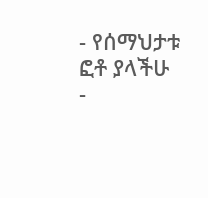- የሰማህታቱ ፎቶ ያላችሁ
-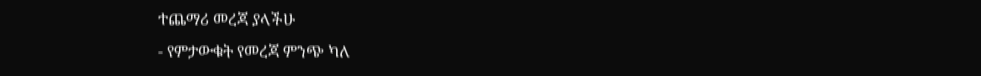ተጨማሪ መረጃ ያላችሁ
- የምታውቁት የመረጃ ምንጭ ካለ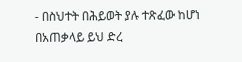- በስህተት በሕይወት ያሉ ተጽፈው ከሆነ
በአጠቃላይ ይህ ድረ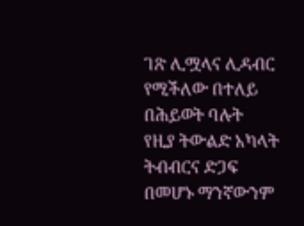ገጽ ሊሟላና ሊዳብር የሚችለው በተለይ በሕይወት ባሉት
የዚያ ትውልድ አካላት ትብብርና ድጋፍ በመሆኑ ማንኛውንም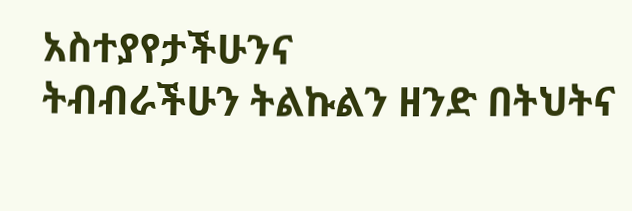አስተያየታችሁንና
ትብብራችሁን ትልኩልን ዘንድ በትህትና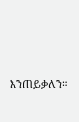እንጠይቃለን።